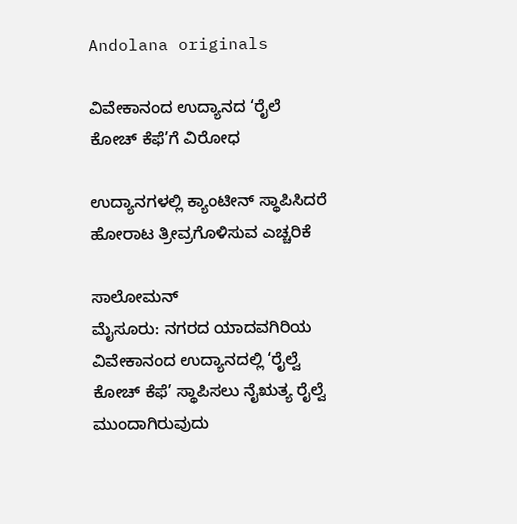Andolana originals

ವಿವೇಕಾನಂದ ಉದ್ಯಾನದ ‘ರೈಲೆ ಕೋಚ್ ಕೆಫೆ’ಗೆ ವಿರೋಧ

ಉದ್ಯಾನಗಳಲ್ಲಿ ಕ್ಯಾಂಟೀನ್‌ ಸ್ಥಾಪಿಸಿದರೆ ಹೋರಾಟ ತ್ರೀವ್ರಗೊಳಿಸುವ ಎಚ್ಚರಿಕೆ

ಸಾಲೋಮನ್
ಮೈಸೂರು: ನಗರದ ಯಾದವಗಿರಿಯ ವಿವೇಕಾನಂದ ಉದ್ಯಾನದಲ್ಲಿ ‘ರೈಲ್ವೆ ಕೋಚ್ ಕೆಫೆ’ ಸ್ಥಾಪಿಸಲು ನೈಋತ್ಯ ರೈಲ್ವೆ ಮುಂದಾಗಿರುವುದು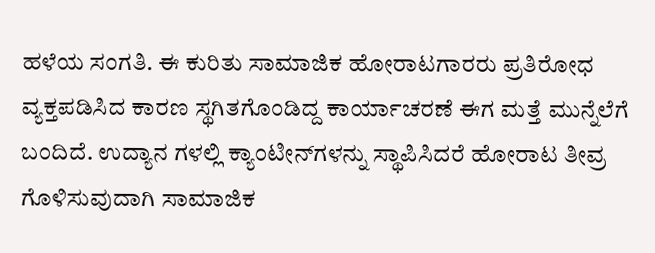ಹಳೆಯ ಸಂಗತಿ. ಈ ಕುರಿತು ಸಾಮಾಜಿಕ ಹೋರಾಟಗಾರರು ಪ್ರತಿರೋಧ ವ್ಯಕ್ತಪಡಿಸಿದ ಕಾರಣ ಸ್ಥಗಿತಗೊಂಡಿದ್ದ ಕಾರ್ಯಾಚರಣೆ ಈಗ ಮತ್ತೆ ಮುನ್ನೆಲೆಗೆ ಬಂದಿದೆ. ಉದ್ಯಾನ ಗಳಲ್ಲಿ ಕ್ಯಾಂಟೀನ್‌ಗಳನ್ನು ಸ್ಥಾಪಿಸಿದರೆ ಹೋರಾಟ ತೀವ್ರ ಗೊಳಿಸುವುದಾಗಿ ಸಾಮಾಜಿಕ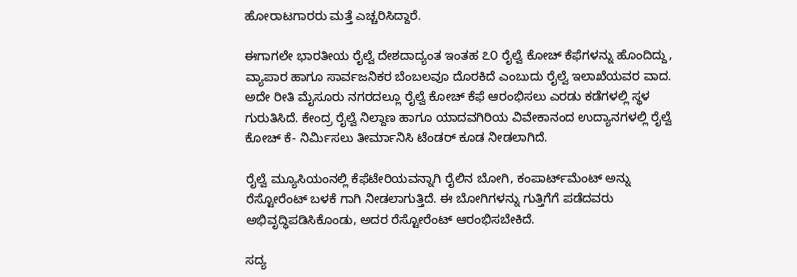ಹೋರಾಟಗಾರರು ಮತ್ತೆ ಎಚ್ಚರಿಸಿದ್ದಾರೆ.

ಈಗಾಗಲೇ ಭಾರತೀಯ ರೈಲ್ವೆ ದೇಶದಾದ್ಯಂತ ಇಂತಹ ೭೦ ರೈಲ್ವೆ ಕೋಚ್ ಕೆಫೆಗಳನ್ನು ಹೊಂದಿದ್ದು, ವ್ಯಾಪಾರ ಹಾಗೂ ಸಾರ್ವಜನಿಕರ ಬೆಂಬಲವೂ ದೊರಕಿದೆ ಎಂಬುದು ರೈಲ್ವೆ ಇಲಾಖೆಯವರ ವಾದ. ಅದೇ ರೀತಿ ಮೈಸೂರು ನಗರದಲ್ಲೂ ರೈಲ್ವೆ ಕೋಚ್ ಕೆಫೆ ಆರಂಭಿಸಲು ಎರಡು ಕಡೆಗಳಲ್ಲಿ ಸ್ಥಳ ಗುರುತಿಸಿದೆ. ಕೇಂದ್ರ ರೈಲ್ವೆ ನಿಲ್ದಾಣ ಹಾಗೂ ಯಾದವಗಿರಿಯ ವಿವೇಕಾನಂದ ಉದ್ಯಾನಗಳಲ್ಲಿ ರೈಲ್ವೆ ಕೋಚ್ ಕೆ- ನಿರ್ಮಿಸಲು ತೀರ್ಮಾನಿಸಿ ಟೆಂಡರ್ ಕೂಡ ನೀಡಲಾಗಿದೆ.

ರೈಲ್ವೆ ಮ್ಯೂಸಿಯಂನಲ್ಲಿ ಕೆಫೆಟೇರಿಯವನ್ನಾಗಿ ರೈಲಿನ ಬೋಗಿ, ಕಂಪಾರ್ಟ್‌ಮೆಂಟ್ ಅನ್ನು ರೆಸ್ಟೋರೆಂಟ್ ಬಳಕೆ ಗಾಗಿ ನೀಡಲಾಗುತ್ತಿದೆ. ಈ ಬೋಗಿಗಳನ್ನು ಗುತ್ತಿಗೆಗೆ ಪಡೆದವರು ಅಭಿವೃದ್ಧಿಪಡಿಸಿಕೊಂಡು, ಅದರ ರೆಸ್ಟೋರೆಂಟ್ ಆರಂಭಿಸಬೇಕಿದೆ.

ಸದ್ಯ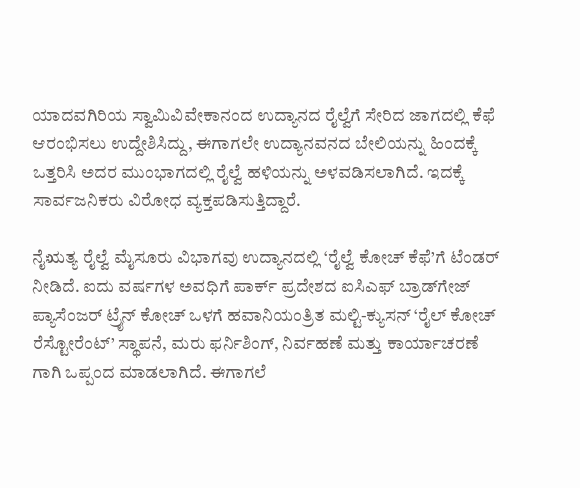ಯಾದವಗಿರಿಯ ಸ್ವಾಮಿವಿವೇಕಾನಂದ ಉದ್ಯಾನದ ರೈಲ್ವೆಗೆ ಸೇರಿದ ಜಾಗದಲ್ಲಿ ಕೆಫೆ ಆರಂಭಿಸಲು ಉದ್ದೇಶಿಸಿದ್ದು, ಈಗಾಗಲೇ ಉದ್ಯಾನವನದ ಬೇಲಿಯನ್ನು ಹಿಂದಕ್ಕೆ ಒತ್ತರಿಸಿ ಅದರ ಮುಂಭಾಗದಲ್ಲಿ ರೈಲ್ವೆ ಹಳಿಯನ್ನು ಅಳವಡಿಸಲಾಗಿದೆ. ಇದಕ್ಕೆ ಸಾರ್ವಜನಿಕರು ವಿರೋಧ ವ್ಯಕ್ತಪಡಿಸುತ್ತಿದ್ದಾರೆ.

ನೈಋತ್ಯ ರೈಲ್ವೆ ಮೈಸೂರು ವಿಭಾಗವು ಉದ್ಯಾನದಲ್ಲಿ ‘ರೈಲ್ವೆ ಕೋಚ್ ಕೆಫೆ’ಗೆ ಟೆಂಡರ್ ನೀಡಿದೆ. ಐದು ವರ್ಷಗಳ ಅವಧಿಗೆ ಪಾರ್ಕ್ ಪ್ರದೇಶದ ಐಸಿಎಫ್ ಬ್ರಾಡ್‌ಗೇಜ್ ಪ್ಯಾಸೆಂಜರ್ ಟ್ರೈನ್ ಕೋಚ್ ಒಳಗೆ ಹವಾನಿಯಂತ್ರಿತ ಮಲ್ಟಿ-ಕ್ಯುಸನ್ ‘ರೈಲ್ ಕೋಚ್ ರೆಸ್ಟೋರೆಂಟ್’ ಸ್ಥಾಪನೆ, ಮರು ಫರ್ನಿಶಿಂಗ್, ನಿರ್ವಹಣೆ ಮತ್ತು ಕಾರ್ಯಾಚರಣೆ ಗಾಗಿ ಒಪ್ಪಂದ ಮಾಡಲಾಗಿದೆ. ಈಗಾಗಲೆ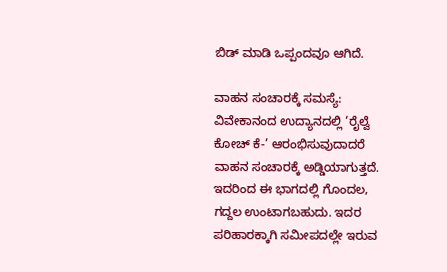ಬಿಡ್ ಮಾಡಿ ಒಪ್ಪಂದವೂ ಆಗಿದೆ.

ವಾಹನ ಸಂಚಾರಕ್ಕೆ ಸಮಸ್ಯೆ: ವಿವೇಕಾನಂದ ಉದ್ಯಾನದಲ್ಲಿ ‘ರೈಲ್ವೆ ಕೋಚ್ ಕೆ-’ ಆರಂಭಿಸುವುದಾದರೆ ವಾಹನ ಸಂಚಾರಕ್ಕೆ ಅಡ್ಡಿಯಾಗುತ್ತದೆ. ಇದರಿಂದ ಈ ಭಾಗದಲ್ಲಿ ಗೊಂದಲ, ಗದ್ದಲ ಉಂಟಾಗಬಹುದು. ಇದರ ಪರಿಹಾರಕ್ಕಾಗಿ ಸಮೀಪದಲ್ಲೇ ಇರುವ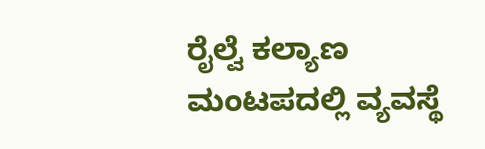ರೈಲ್ವೆ ಕಲ್ಯಾಣ ಮಂಟಪದಲ್ಲಿ ವ್ಯವಸ್ಥೆ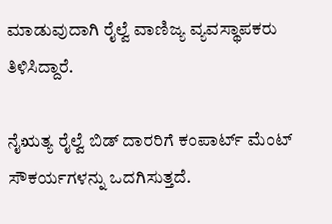ಮಾಡುವುದಾಗಿ ರೈಲ್ವೆ ವಾಣಿಜ್ಯ ವ್ಯವಸ್ಥಾಪಕರು ತಿಳಿಸಿದ್ದಾರೆ.

ನೈಋತ್ಯ ರೈಲ್ವೆ ಬಿಡ್ ದಾರರಿಗೆ ಕಂಪಾರ್ಟ್ ಮೆಂಟ್ ಸೌಕರ್ಯಗಳನ್ನು ಒದಗಿಸುತ್ತದೆ.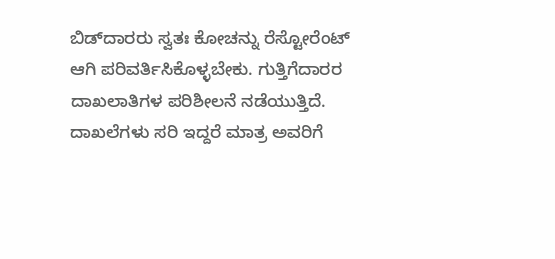ಬಿಡ್‌ದಾರರು ಸ್ವತಃ ಕೋಚನ್ನು ರೆಸ್ಟೋರೆಂಟ್ ಆಗಿ ಪರಿವರ್ತಿಸಿಕೊಳ್ಳಬೇಕು. ಗುತ್ತಿಗೆದಾರರ ದಾಖಲಾತಿಗಳ ಪರಿಶೀಲನೆ ನಡೆಯುತ್ತಿದೆ. ದಾಖಲೆಗಳು ಸರಿ ಇದ್ದರೆ ಮಾತ್ರ ಅವರಿಗೆ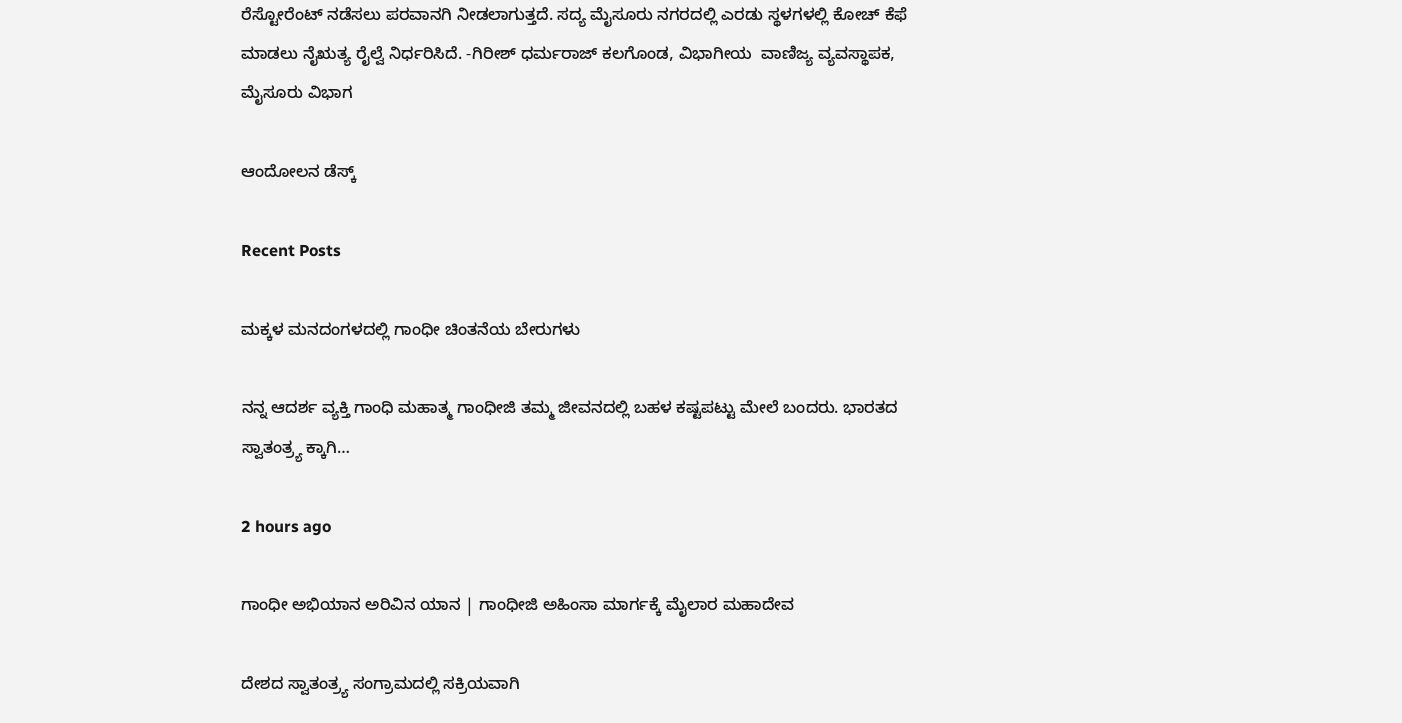ರೆಸ್ಟೋರೆಂಟ್ ನಡೆಸಲು ಪರವಾನಗಿ ನೀಡಲಾಗುತ್ತದೆ. ಸದ್ಯ ಮೈಸೂರು ನಗರದಲ್ಲಿ ಎರಡು ಸ್ಥಳಗಳಲ್ಲಿ ಕೋಚ್ ಕೆಫೆ ಮಾಡಲು ನೈಋತ್ಯ ರೈಲ್ವೆ ನಿರ್ಧರಿಸಿದೆ. -ಗಿರೀಶ್ ಧರ್ಮರಾಜ್ ಕಲಗೊಂಡ, ವಿಭಾಗೀಯ  ವಾಣಿಜ್ಯ ವ್ಯವಸ್ಥಾಪಕ, ಮೈಸೂರು ವಿಭಾಗ

ಆಂದೋಲನ ಡೆಸ್ಕ್

Recent Posts

ಮಕ್ಕಳ ಮನದಂಗಳದಲ್ಲಿ ಗಾಂಧೀ ಚಿಂತನೆಯ ಬೇರುಗಳು

ನನ್ನ ಆದರ್ಶ ವ್ಯಕ್ತಿ ಗಾಂಧಿ ಮಹಾತ್ಮ ಗಾಂಧೀಜಿ ತಮ್ಮ ಜೀವನದಲ್ಲಿ ಬಹಳ ಕಷ್ಟಪಟ್ಟು ಮೇಲೆ ಬಂದರು. ಭಾರತದ ಸ್ವಾತಂತ್ರ್ಯ ಕ್ಕಾಗಿ…

2 hours ago

ಗಾಂಧೀ ಅಭಿಯಾನ ಅರಿವಿನ ಯಾನ | ಗಾಂಧೀಜಿ ಅಹಿಂಸಾ ಮಾರ್ಗಕ್ಕೆ ಮೈಲಾರ ಮಹಾದೇವ

ದೇಶದ ಸ್ವಾತಂತ್ರ್ಯ ಸಂಗ್ರಾಮದಲ್ಲಿ ಸಕ್ರಿಯವಾಗಿ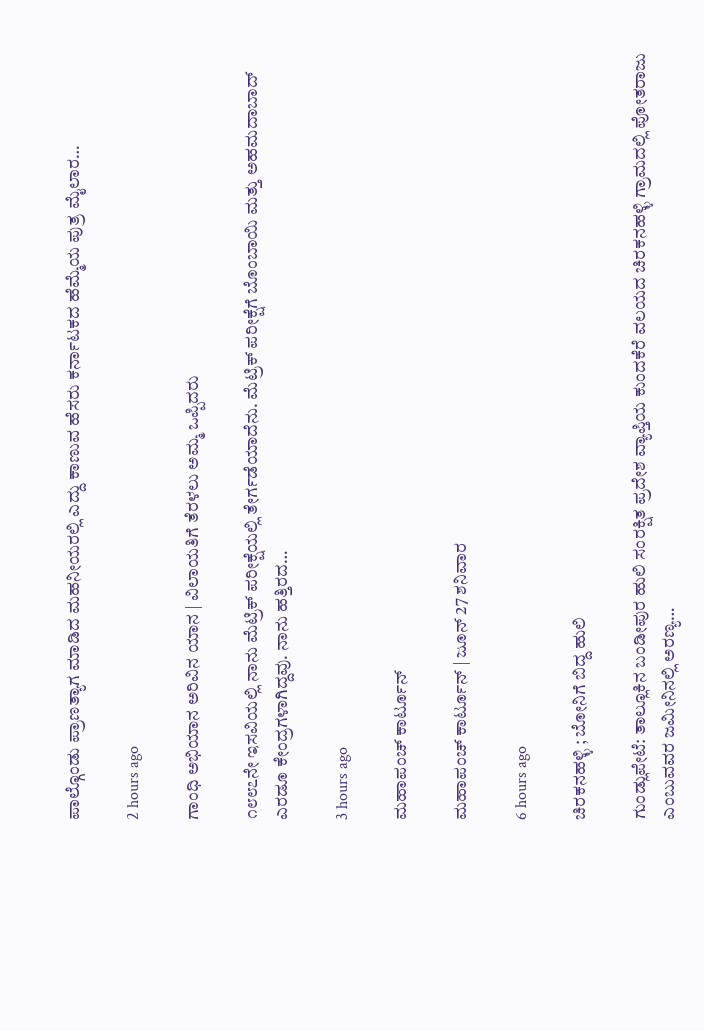ಪಾಲ್ಗೊಂಡು ಪ್ರಾಣತ್ಯಾಗ ಮಾಡಿದ ಮಹನೀಯರಲ್ಲಿ ಎದ್ದು ಕಾಣುವ ಹೆಸರು ಕರ್ನಾಟಕದ ಹೆಮ್ಮೆಯ ಪುತ್ರ ಮೈಲಾರ…

2 hours ago

ಗಾಂಧಿ ಅಭಿಯಾನ ಅರಿವಿನ ಯಾನ | ವಿಲಾಯತಿಗೆ ತೆರಳಲು ಅಮ್ಮ ಒಪ್ಪಿದರು

೧೮೮೭ನೇ ಇಸವಿಯಲ್ಲಿ ನಾನು ಮೆಟ್ರಿಕ್ ಪರೀಕ್ಷೆಯಲ್ಲಿ ತೇರ್ಗಡೆಯಾದೆನು. ಮೆಟ್ರಿಕ್ ಪರೀಕ್ಷೆಗೆ ಬೊಂಬಾಯಿ ಮತ್ತು ಅಹಮದಾಬಾದ್ ಎರಡೂ ಕೇಂದ್ರಗಳಾಗಿದ್ದವು. ನಾನು ಹತ್ತಿರದ…

3 hours ago

ಮಹಾಪಂಚ್‌ ಕಾರ್ಟೂನ್‌

ಮಹಾಪಂಚ್‌ ಕಾರ್ಟೂನ್‌ | ಜೂನ್‌ 27 ಶನಿವಾರ

6 hours ago

ಚಿರಕನಹಳ್ಳಿ ; ಬೋನಿಗೆ ಬಿದ್ದ ಹುಲಿ

ಗುಂಡ್ಲುಪೇಟೆ: ತಾಲ್ಲೂಕಿನ ಬಂಡೀಪುರ ಹುಲಿ ಸಂರಕ್ಷಿತ ಪ್ರದೇಶ ವ್ಯಾಪ್ತಿಯ ಕುಂದಕೆರೆ ವಲಯದ ಚಿರಕನಹಳ್ಳಿ ಗ್ರಾಮದಲ್ಲಿ ಪೋತರಾಜು ಎಂಬುವವರ ಜಮೀನಿನಲ್ಲಿ ಅರಣ್ಯ…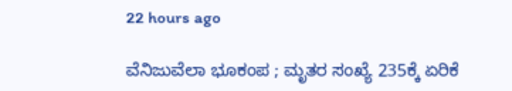22 hours ago

ವೆನಿಜುವೆಲಾ ಭೂಕಂಪ ; ಮೃತರ ಸಂಖ್ಯೆ 235ಕ್ಕೆ ಏರಿಕೆ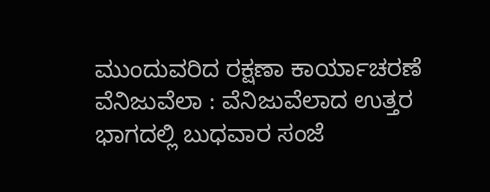ಮುಂದುವರಿದ ರಕ್ಷಣಾ ಕಾರ್ಯಾಚರಣೆ ವೆನಿಜುವೆಲಾ : ವೆನಿಜುವೆಲಾದ ಉತ್ತರ ಭಾಗದಲ್ಲಿ ಬುಧವಾರ ಸಂಜೆ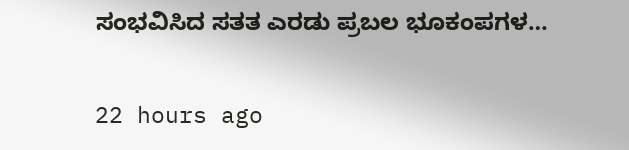ಸಂಭವಿಸಿದ ಸತತ ಎರಡು ಪ್ರಬಲ ಭೂಕಂಪಗಳ…

22 hours ago